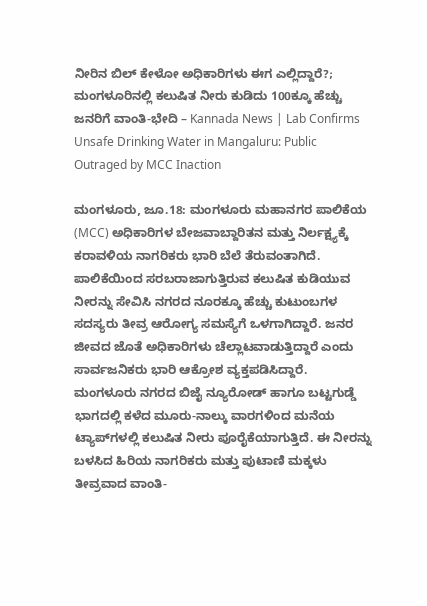ನೀರಿನ ಬಿಲ್ ಕೇಳೋ ಅಧಿಕಾರಿಗಳು ಈಗ ಎಲ್ಲಿದ್ದಾರೆ?; ಮಂಗಳೂರಿನಲ್ಲಿ ಕಲುಷಿತ ನೀರು ಕುಡಿದು 100ಕ್ಕೂ ಹೆಚ್ಚು ಜನರಿಗೆ ವಾಂತಿ-ಭೇದಿ – Kannada News | Lab Confirms Unsafe Drinking Water in Mangaluru: Public Outraged by MCC Inaction

ಮಂಗಳೂರು, ಜೂ.18: ಮಂಗಳೂರು ಮಹಾನಗರ ಪಾಲಿಕೆಯ (MCC) ಅಧಿಕಾರಿಗಳ ಬೇಜವಾಬ್ದಾರಿತನ ಮತ್ತು ನಿರ್ಲಕ್ಷ್ಯಕ್ಕೆ ಕರಾವಳಿಯ ನಾಗರಿಕರು ಭಾರಿ ಬೆಲೆ ತೆರುವಂತಾಗಿದೆ. ಪಾಲಿಕೆಯಿಂದ ಸರಬರಾಜಾಗುತ್ತಿರುವ ಕಲುಷಿತ ಕುಡಿಯುವ ನೀರನ್ನು ಸೇವಿಸಿ ನಗರದ ನೂರಕ್ಕೂ ಹೆಚ್ಚು ಕುಟುಂಬಗಳ ಸದಸ್ಯರು ತೀವ್ರ ಆರೋಗ್ಯ ಸಮಸ್ಯೆಗೆ ಒಳಗಾಗಿದ್ದಾರೆ. ಜನರ ಜೀವದ ಜೊತೆ ಅಧಿಕಾರಿಗಳು ಚೆಲ್ಲಾಟವಾಡುತ್ತಿದ್ದಾರೆ ಎಂದು ಸಾರ್ವಜನಿಕರು ಭಾರಿ ಆಕ್ರೋಶ ವ್ಯಕ್ತಪಡಿಸಿದ್ದಾರೆ. ಮಂಗಳೂರು ನಗರದ ಬಿಜೈ ನ್ಯೂರೋಡ್ ಹಾಗೂ ಬಟ್ಟಗುಡ್ಡೆ ಭಾಗದಲ್ಲಿ ಕಳೆದ ಮೂರು-ನಾಲ್ಕು ವಾರಗಳಿಂದ ಮನೆಯ ಟ್ಯಾಪ್‌ಗಳಲ್ಲಿ ಕಲುಷಿತ ನೀರು ಪೂರೈಕೆಯಾಗುತ್ತಿದೆ. ಈ ನೀರನ್ನು ಬಳಸಿದ ಹಿರಿಯ ನಾಗರಿಕರು ಮತ್ತು ಪುಟಾಣಿ ಮಕ್ಕಳು ತೀವ್ರವಾದ ವಾಂತಿ-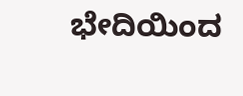ಭೇದಿಯಿಂದ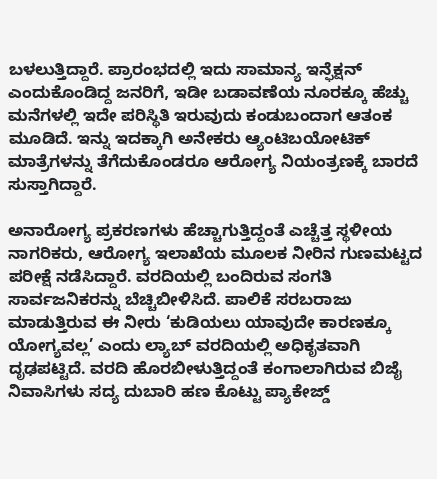ಬಳಲುತ್ತಿದ್ದಾರೆ. ಪ್ರಾರಂಭದಲ್ಲಿ ಇದು ಸಾಮಾನ್ಯ ಇನ್ಫೆಕ್ಷನ್ ಎಂದುಕೊಂಡಿದ್ದ ಜನರಿಗೆ, ಇಡೀ ಬಡಾವಣೆಯ ನೂರಕ್ಕೂ ಹೆಚ್ಚು ಮನೆಗಳಲ್ಲಿ ಇದೇ ಪರಿಸ್ಥಿತಿ ಇರುವುದು ಕಂಡುಬಂದಾಗ ಆತಂಕ ಮೂಡಿದೆ. ಇನ್ನು ಇದಕ್ಕಾಗಿ ಅನೇಕರು ಆ್ಯಂಟಿಬಯೋಟಿಕ್ ಮಾತ್ರೆಗಳನ್ನು ತೆಗೆದುಕೊಂಡರೂ ಆರೋಗ್ಯ ನಿಯಂತ್ರಣಕ್ಕೆ ಬಾರದೆ ಸುಸ್ತಾಗಿದ್ದಾರೆ.

ಅನಾರೋಗ್ಯ ಪ್ರಕರಣಗಳು ಹೆಚ್ಚಾಗುತ್ತಿದ್ದಂತೆ ಎಚ್ಚೆತ್ತ ಸ್ಥಳೀಯ ನಾಗರಿಕರು, ಆರೋಗ್ಯ ಇಲಾಖೆಯ ಮೂಲಕ ನೀರಿನ ಗುಣಮಟ್ಟದ ಪರೀಕ್ಷೆ ನಡೆಸಿದ್ದಾರೆ. ವರದಿಯಲ್ಲಿ ಬಂದಿರುವ ಸಂಗತಿ ಸಾರ್ವಜನಿಕರನ್ನು ಬೆಚ್ಚಿಬೀಳಿಸಿದೆ. ಪಾಲಿಕೆ ಸರಬರಾಜು ಮಾಡುತ್ತಿರುವ ಈ ನೀರು ‘ಕುಡಿಯಲು ಯಾವುದೇ ಕಾರಣಕ್ಕೂ ಯೋಗ್ಯವಲ್ಲ’ ಎಂದು ಲ್ಯಾಬ್ ವರದಿಯಲ್ಲಿ ಅಧಿಕೃತವಾಗಿ ದೃಢಪಟ್ಟಿದೆ. ವರದಿ ಹೊರಬೀಳುತ್ತಿದ್ದಂತೆ ಕಂಗಾಲಾಗಿರುವ ಬಿಜೈ ನಿವಾಸಿಗಳು ಸದ್ಯ ದುಬಾರಿ ಹಣ ಕೊಟ್ಟು ಪ್ಯಾಕೇಜ್ಡ್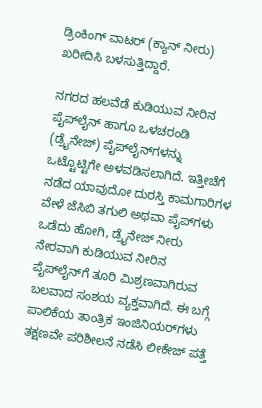ಡ್ರಿಂಕಿಂಗ್ ವಾಟರ್ (ಕ್ಯಾನ್ ನೀರು) ಖರೀದಿಸಿ ಬಳಸುತ್ತಿದ್ದಾರೆ.

ನಗರದ ಹಲವೆಡೆ ಕುಡಿಯುವ ನೀರಿನ ಪೈಪ್‌ಲೈನ್ ಹಾಗೂ ಒಳಚರಂಡಿ (ಡ್ರೈನೇಜ್) ಪೈಪ್‌ಲೈನ್‌ಗಳನ್ನು ಒಟ್ಟೊಟ್ಟಿಗೇ ಅಳವಡಿಸಲಾಗಿದೆ. ಇತ್ತೀಚೆಗೆ ನಡೆದ ಯಾವುದೋ ದುರಸ್ತಿ ಕಾಮಗಾರಿಗಳ ವೇಳೆ ಜೆಸಿಬಿ ತಗುಲಿ ಅಥವಾ ಪೈಪ್‌ಗಳು ಒಡೆದು ಹೋಗಿ, ಡ್ರೈನೇಜ್ ನೀರು ನೇರವಾಗಿ ಕುಡಿಯುವ ನೀರಿನ ಪೈಪ್‌ಲೈನ್‌ಗೆ ತೂರಿ ಮಿಶ್ರಣವಾಗಿರುವ ಬಲವಾದ ಸಂಶಯ ವ್ಯಕ್ತವಾಗಿದೆ. ಈ ಬಗ್ಗೆ ಪಾಲಿಕೆಯ ತಾಂತ್ರಿಕ ಇಂಜಿನಿಯರ್‌ಗಳು ತಕ್ಷಣವೇ ಪರಿಶೀಲನೆ ನಡೆಸಿ ಲೀಕೇಜ್ ಪತ್ತೆ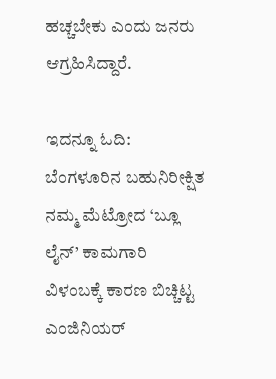ಹಚ್ಚಬೇಕು ಎಂದು ಜನರು ಆಗ್ರಹಿಸಿದ್ದಾರೆ.

ಇದನ್ನೂ ಓದಿ: ಬೆಂಗಳೂರಿನ ಬಹುನಿರೀಕ್ಷಿತ ನಮ್ಮ ಮೆಟ್ರೋದ ‘ಬ್ಲೂ ಲೈನ್’ ಕಾಮಗಾರಿ ವಿಳಂಬಕ್ಕೆ ಕಾರಣ ಬಿಚ್ಚಿಟ್ಟ ಎಂಜಿನಿಯರ್‌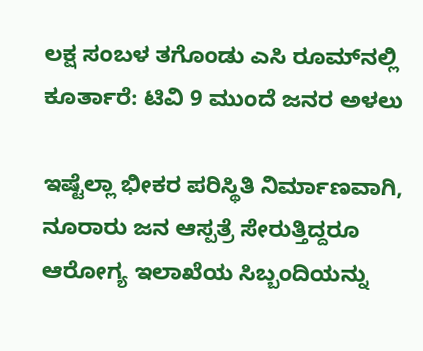ಲಕ್ಷ ಸಂಬಳ ತಗೊಂಡು ಎಸಿ ರೂಮ್‌ನಲ್ಲಿ ಕೂರ್ತಾರೆ: ಟಿವಿ 9 ಮುಂದೆ ಜನರ ಅಳಲು

ಇಷ್ಟೆಲ್ಲಾ ಭೀಕರ ಪರಿಸ್ಥಿತಿ ನಿರ್ಮಾಣವಾಗಿ, ನೂರಾರು ಜನ ಆಸ್ಪತ್ರೆ ಸೇರುತ್ತಿದ್ದರೂ ಆರೋಗ್ಯ ಇಲಾಖೆಯ ಸಿಬ್ಬಂದಿಯನ್ನು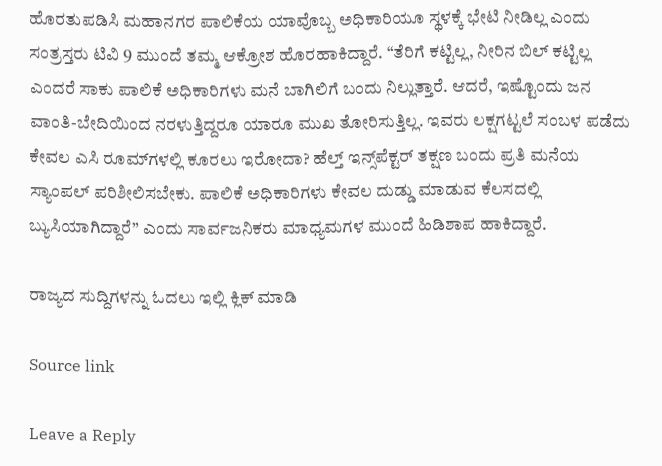ಹೊರತುಪಡಿಸಿ ಮಹಾನಗರ ಪಾಲಿಕೆಯ ಯಾವೊಬ್ಬ ಅಧಿಕಾರಿಯೂ ಸ್ಥಳಕ್ಕೆ ಭೇಟಿ ನೀಡಿಲ್ಲ ಎಂದು ಸಂತ್ರಸ್ತರು ಟಿವಿ 9 ಮುಂದೆ ತಮ್ಮ ಆಕ್ರೋಶ ಹೊರಹಾಕಿದ್ದಾರೆ. “ತೆರಿಗೆ ಕಟ್ಟಿಲ್ಲ, ನೀರಿನ ಬಿಲ್ ಕಟ್ಟಿಲ್ಲ ಎಂದರೆ ಸಾಕು ಪಾಲಿಕೆ ಅಧಿಕಾರಿಗಳು ಮನೆ ಬಾಗಿಲಿಗೆ ಬಂದು ನಿಲ್ಲುತ್ತಾರೆ. ಆದರೆ, ಇಷ್ಟೊಂದು ಜನ ವಾಂತಿ-ಬೇದಿಯಿಂದ ನರಳುತ್ತಿದ್ದರೂ ಯಾರೂ ಮುಖ ತೋರಿಸುತ್ತಿಲ್ಲ. ಇವರು ಲಕ್ಷಗಟ್ಟಲೆ ಸಂಬಳ ಪಡೆದು ಕೇವಲ ಎಸಿ ರೂಮ್‌ಗಳಲ್ಲಿ ಕೂರಲು ಇರೋದಾ? ಹೆಲ್ತ್ ಇನ್ಸ್‌ಪೆಕ್ಟರ್ ತಕ್ಷಣ ಬಂದು ಪ್ರತಿ ಮನೆಯ ಸ್ಯಾಂಪಲ್ ಪರಿಶೀಲಿಸಬೇಕು. ಪಾಲಿಕೆ ಅಧಿಕಾರಿಗಳು ಕೇವಲ ದುಡ್ಡು ಮಾಡುವ ಕೆಲಸದಲ್ಲಿ ಬ್ಯುಸಿಯಾಗಿದ್ದಾರೆ” ಎಂದು ಸಾರ್ವಜನಿಕರು ಮಾಧ್ಯಮಗಳ ಮುಂದೆ ಹಿಡಿಶಾಪ ಹಾಕಿದ್ದಾರೆ.

ರಾಜ್ಯದ ಸುದ್ದಿಗಳನ್ನು ಓದಲು ಇಲ್ಲಿ ಕ್ಲಿಕ್ ಮಾಡಿ

Source link

Leave a Reply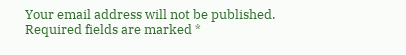Your email address will not be published. Required fields are marked *